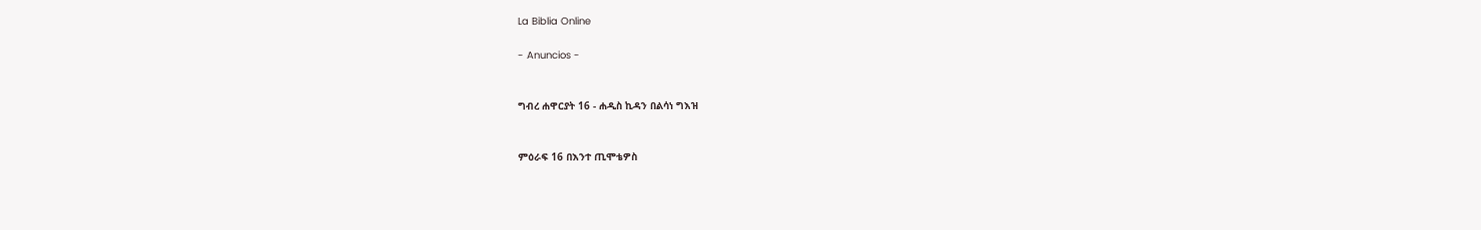La Biblia Online

- Anuncios -


ግብረ ሐዋርያት 16 - ሐዲስ ኪዳን በልሳነ ግእዝ


ምዕራፍ 16 በእንተ ጢሞቴዎስ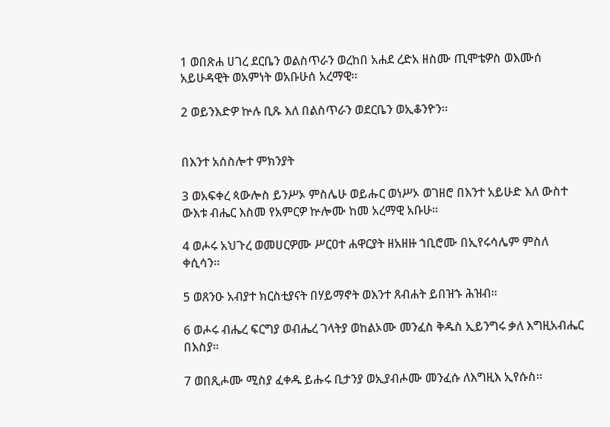1 ወበጽሐ ሀገረ ደርቤን ወልስጥራን ወረከበ አሐደ ረድአ ዘስሙ ጢሞቴዎስ ወእሙሰ አይሁዳዊት ወአምነት ወአቡሁሰ አረማዊ።

2 ወይንእድዎ ኵሉ ቢጹ እለ በልስጥራን ወደርቤን ወኢቆንዮን።


በእንተ አሰስሎተ ምክንያት

3 ወአፍቀረ ጳውሎስ ይንሥኦ ምስሌሁ ወይሑር ወነሥኦ ወገዘሮ በእንተ አይሁድ እለ ውስተ ውእቱ ብሔር እስመ የአምርዎ ኵሎሙ ከመ አረማዊ አቡሁ።

4 ወሖሩ አህጉረ ወመሀርዎሙ ሥርዐተ ሐዋርያት ዘአዘዙ ኀቢሮሙ በኢየሩሳሌም ምስለ ቀሲሳን።

5 ወጸንዑ አብያተ ክርስቲያናት በሃይማኖት ወእንተ ጸብሐት ይበዝኁ ሕዝብ።

6 ወሖሩ ብሔረ ፍርግያ ወብሔረ ገላትያ ወከልኦሙ መንፈስ ቅዱስ ኢይንግሩ ቃለ እግዚአብሔር በእስያ።

7 ወበጺሖሙ ሚስያ ፈቀዱ ይሑሩ ቢታንያ ወኢያብሖሙ መንፈሱ ለእግዚእ ኢየሱስ።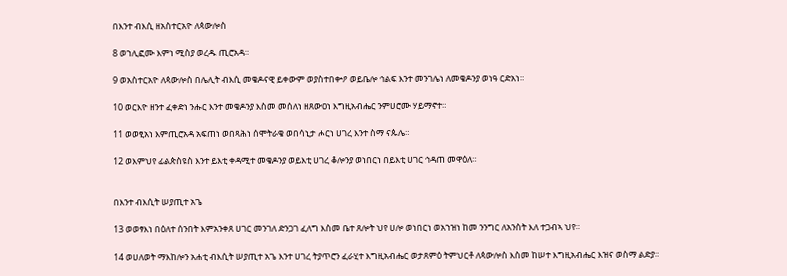በእንተ ብእሲ ዘአስተርአዮ ለጳውሎስ

8 ወኀሊፎሙ እምነ ሚስያ ወረዱ ጢሮአዳ።

9 ወአስተርአዮ ለጳውሎስ በሌሊት ብእሲ መቄዶናዊ ይቀውም ወያስተበቍዖ ወይቤሎ ኅልፍ እንተ መንገሌነ ለመቄዶንያ ወነዓ ርድአነ።

10 ወርእዮ ዘንተ ፈቀድነ ንሑር እንተ መቄዶንያ እስመ መሰለነ ዘጸውዐነ እግዚአብሔር ንምሀሮሙ ሃይማኖተ።

11 ወወፂአነ እምጢሮአዳ አፍጠነ ወበጻሕነ ሰሞትራቄ ወበሳኒታ ሖርነ ሀገረ እንተ ስማ ናጱሌ።

12 ወእምህየ ፊልጵስዩስ እንተ ይእቲ ቀዳሚተ መቄዶንያ ወይእቲ ሀገረ ቆሎንያ ወነበርነ በይእቲ ሀገር ኅዳጠ መዋዕለ።


በእንተ ብእሲት ሠያጢተ አጌ

13 ወወፃእነ በዕለተ ሰንበት እምአንቀጸ ሀገር መንገለ ድንጋገ ፈለግ እስመ ቤተ ጸሎት ህየ ሀሎ ወነበርነ ወአኀዝነ ከመ ንንግር ለአንስት እለ ተጋብኣ ህየ።

14 ወሀለወት ማእከሎን አሐቲ ብእሲት ሠያጢተ አጌ እንተ ሀገረ ትያጥሮን ፈራሂተ እግዚአብሔር ወታጸምዕ ትምህርቶ ለጳውሎስ እስመ ከሠተ እግዚአብሔር እዝና ወስማ ልድያ።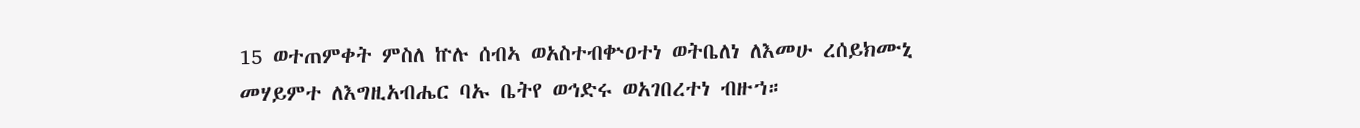15 ወተጠምቀት ምስለ ኵሉ ሰብኣ ወአስተብቍዐተነ ወትቤለነ ለእመሁ ረሰይክሙኒ መሃይምተ ለእግዚአብሔር ባኡ ቤትየ ወኅድሩ ወአገበረተነ ብዙኀ።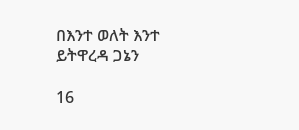በእንተ ወለት እንተ ይትዋረዳ ጋኔን

16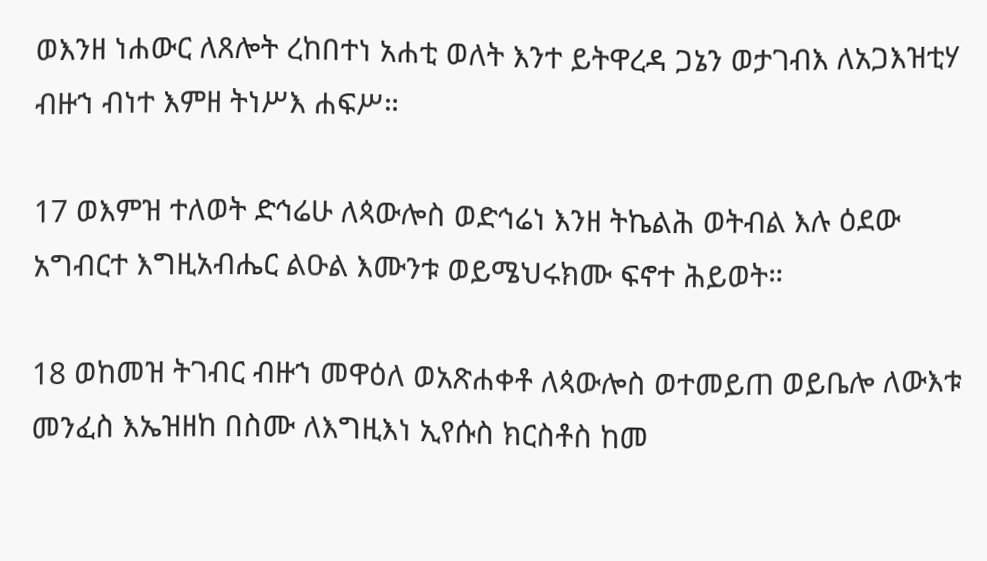ወእንዘ ነሐውር ለጸሎት ረከበተነ አሐቲ ወለት እንተ ይትዋረዳ ጋኔን ወታገብእ ለአጋእዝቲሃ ብዙኀ ብነተ እምዘ ትነሥእ ሐፍሥ።

17 ወእምዝ ተለወት ድኅሬሁ ለጳውሎስ ወድኅሬነ እንዘ ትኬልሕ ወትብል እሉ ዕደው አግብርተ እግዚአብሔር ልዑል እሙንቱ ወይሜህሩክሙ ፍኖተ ሕይወት።

18 ወከመዝ ትገብር ብዙኀ መዋዕለ ወአጽሐቀቶ ለጳውሎስ ወተመይጠ ወይቤሎ ለውእቱ መንፈስ እኤዝዘከ በስሙ ለእግዚእነ ኢየሱስ ክርስቶስ ከመ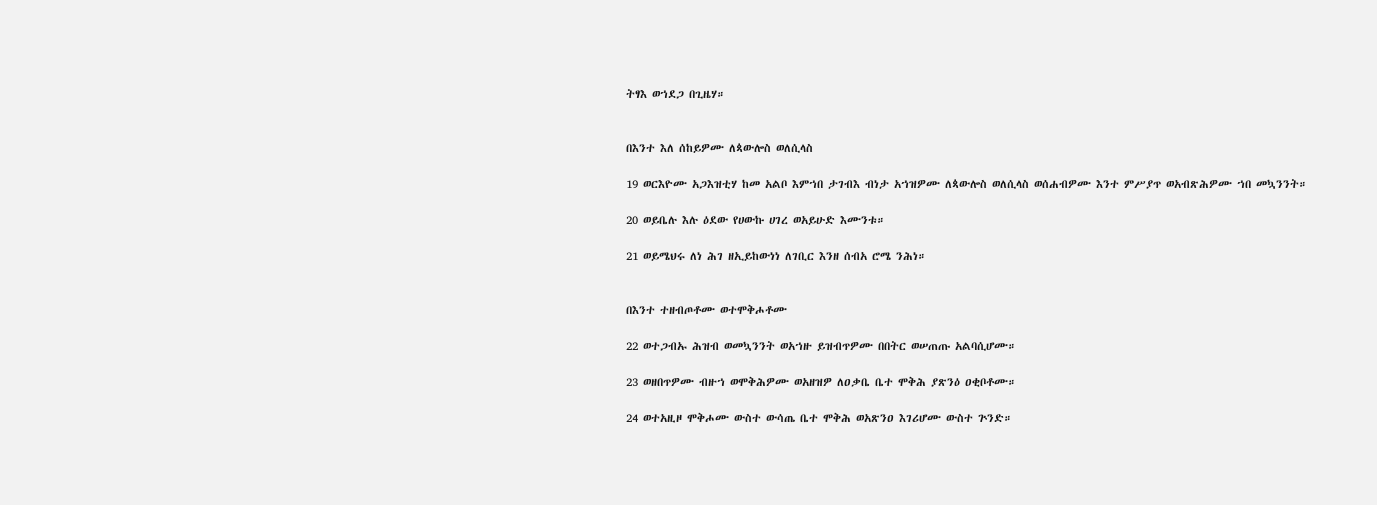ትፃእ ወኀደጋ በጊዜሃ።


በእንተ እለ ሰከይዎሙ ለጳውሎስ ወለሲላስ

19 ወርእዮሙ አጋእዝቲሃ ከመ አልቦ እምኀበ ታገብእ ብነታ አኀዝዎሙ ለጳውሎስ ወለሲላስ ወሰሐብዎሙ እንተ ምሥያጥ ወአብጽሕዎሙ ኀበ መኳንንት።

20 ወይቤሉ እሉ ዕደው የሀውኩ ሀገረ ወአይሁድ እሙንቱ።

21 ወይሜህሩ ለነ ሕገ ዘኢይከውነነ ለገቢር እንዘ ሰብአ ሮሜ ንሕነ።


በእንተ ተዘብጦቶሙ ወተሞቅሖቶሙ

22 ወተጋብኡ ሕዝብ ወመኳንንት ወአኀዙ ይዝብጥዎሙ በበትር ወሠጠጡ አልባሲሆሙ።

23 ወዘበጥዎሙ ብዙኀ ወሞቅሕዎሙ ወአዘዝዎ ለዐቃቤ ቤተ ሞቅሕ ያጽንዕ ዐቂቦቶሙ።

24 ወተአዚዞ ሞቅሖሙ ውስተ ውሳጤ ቤተ ሞቅሕ ወአጽንዐ እገሪሆሙ ውስተ ጕንድ።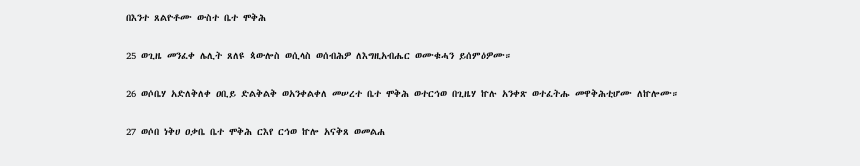በእንተ ጸልዮቶሙ ውስተ ቤተ ሞቅሕ

25 ወጊዜ መንፈቀ ሌሊት ጸለዩ ጳውሎስ ወሲላስ ወሰብሕዎ ለእግዚአብሔር ወሙቁሓን ይሰምዕዎሙ።

26 ወሶቤሃ አድለቅለቀ ዐቢይ ድልቅልቅ ወአንቀልቀለ መሠረተ ቤተ ሞቅሕ ወተርኅወ በጊዜሃ ኵሉ አንቀጽ ወተፈትሑ መዋቅሕቲሆሙ ለኵሎሙ።

27 ወሶበ ነቅሀ ዐቃቤ ቤተ ሞቅሕ ርእየ ርኅወ ኵሎ አናቅጸ ወመልሐ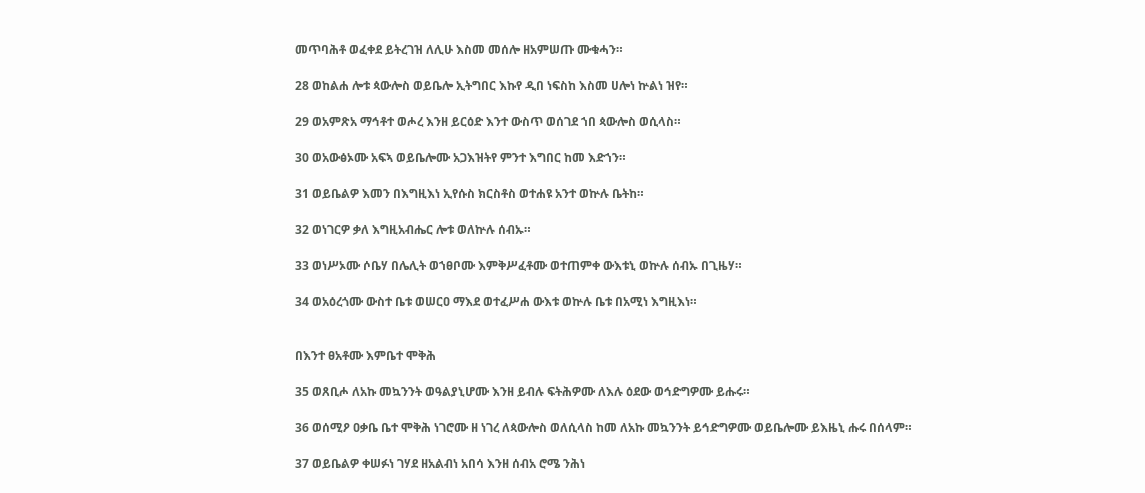መጥባሕቶ ወፈቀደ ይትረገዝ ለሊሁ እስመ መሰሎ ዘአምሠጡ ሙቁሓን።

28 ወከልሐ ሎቱ ጳውሎስ ወይቤሎ ኢትግበር እኩየ ዲበ ነፍስከ እስመ ሀሎነ ኵልነ ዝየ።

29 ወአምጽአ ማኅቶተ ወሖረ እንዘ ይርዕድ እንተ ውስጥ ወሰገደ ኀበ ጳውሎስ ወሲላስ።

30 ወአውፅኦሙ አፍኣ ወይቤሎሙ አጋእዝትየ ምንተ እግበር ከመ እድኀን።

31 ወይቤልዎ እመን በእግዚእነ ኢየሱስ ክርስቶስ ወተሐዩ አንተ ወኵሉ ቤትከ።

32 ወነገርዎ ቃለ እግዚአብሔር ሎቱ ወለኵሉ ሰብኡ።

33 ወነሥኦሙ ሶቤሃ በሌሊት ወኀፀቦሙ እምቅሥፈቶሙ ወተጠምቀ ውእቱኒ ወኵሉ ሰብኡ በጊዜሃ።

34 ወአዕረጎሙ ውስተ ቤቱ ወሠርዐ ማእደ ወተፈሥሐ ውእቱ ወኵሉ ቤቱ በአሚነ እግዚእነ።


በእንተ ፀአቶሙ እምቤተ ሞቅሕ

35 ወጸቢሖ ለአኩ መኳንንት ወዓልያኒሆሙ እንዘ ይብሉ ፍትሕዎሙ ለእሉ ዕደው ወኅድግዎሙ ይሑሩ።

36 ወሰሚዖ ዐቃቤ ቤተ ሞቅሕ ነገሮሙ ዘ ነገረ ለጳውሎስ ወለሲላስ ከመ ለአኩ መኳንንት ይኅድግዎሙ ወይቤሎሙ ይእዜኒ ሑሩ በሰላም።

37 ወይቤልዎ ቀሠፉነ ገሃደ ዘአልብነ አበሳ እንዘ ሰብአ ሮሜ ንሕነ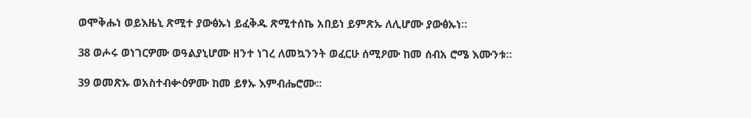ወሞቅሑነ ወይእዜኒ ጽሚተ ያውፅኡነ ይፈቅዱ ጽሚተሰኬ አበይነ ይምጽኡ ለሊሆሙ ያውፅኡነ።

38 ወሖሩ ወነገርዎሙ ወዓልያኒሆሙ ዘንተ ነገረ ለመኳንንት ወፈርሁ ሰሚዖሙ ከመ ሰብአ ሮሜ እሙንቱ።

39 ወመጽኡ ወአስተብቍዕዎሙ ከመ ይፃኡ እምብሔሮሙ።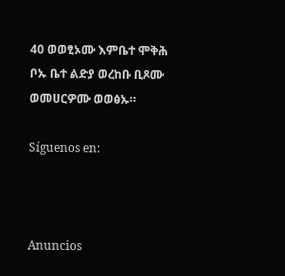40 ወወፂኦሙ እምቤተ ሞቅሕ ቦኡ ቤተ ልድያ ወረከቡ ቢጾሙ ወመሀርዎሙ ወወፅኡ።

Síguenos en:



Anuncios